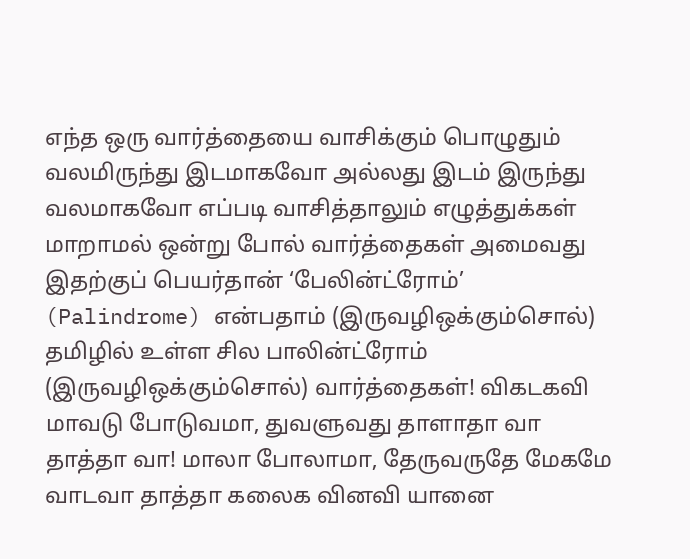எந்த ஒரு வார்த்தையை வாசிக்கும் பொழுதும் வலமிருந்து இடமாகவோ அல்லது இடம் இருந்து வலமாகவோ எப்படி வாசித்தாலும் எழுத்துக்கள் மாறாமல் ஒன்று போல் வார்த்தைகள் அமைவது இதற்குப் பெயர்தான் ‘பேலின்ட்ரோம்’ (Palindrome) என்பதாம் (இருவழிஒக்கும்சொல்) தமிழில் உள்ள சில பாலின்ட்ரோம் (இருவழிஒக்கும்சொல்) வார்த்தைகள்! விகடகவி மாவடு போடுவமா, துவளுவது தாளாதா வா தாத்தா வா! மாலா போலாமா, தேருவருதே மேகமே வாடவா தாத்தா கலைக வினவி யானை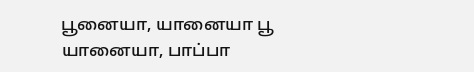பூனையா, யானையா பூ யானையா, பாப்பா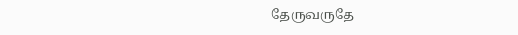தேருவருதே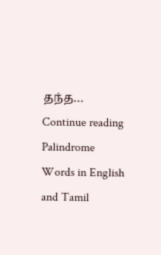தந்த… Continue reading Palindrome Words in English and Tamil